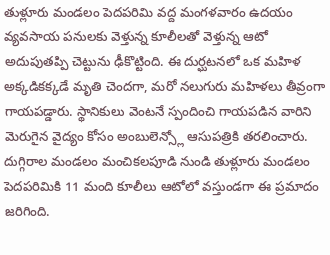తుళ్లూరు మండలం పెదపరిమి వద్ద మంగళవారం ఉదయం వ్యవసాయ పనులకు వెళ్తున్న కూలీలతో వెళ్తున్న ఆటో అదుపుతప్పి చెట్టును ఢీకొట్టింది. ఈ దుర్ఘటనలో ఒక మహిళ అక్కడికక్కడే మృతి చెందగా, మరో నలుగురు మహిళలు తీవ్రంగా గాయపడ్డారు. స్థానికులు వెంటనే స్పందించి గాయపడిన వారిని మెరుగైన వైద్యం కోసం అంబులెన్స్లో ఆసుపత్రికి తరలించారు. దుగ్గిరాల మండలం మంచికలపూడి నుండి తుళ్లూరు మండలం పెదపరిమికి 11 మంది కూలీలు ఆటోలో వస్తుండగా ఈ ప్రమాదం జరిగింది.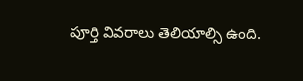పూర్తి వివరాలు తెలియాల్సి ఉంది.